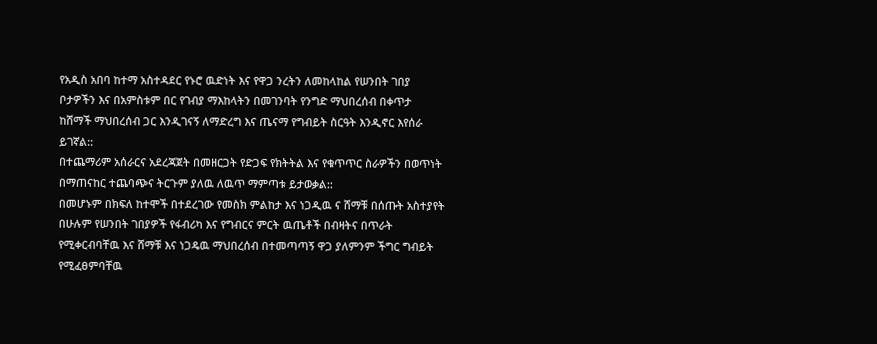የአዲስ አበባ ከተማ አስተዳደር የኑሮ ዉድነት እና የዋጋ ንረትን ለመከላከል የሠንበት ገበያ ቦታዎችን እና በአምስቱም በር የገብያ ማእከላትን በመገንባት የንግድ ማህበረሰብ በቀጥታ ከሸማች ማህበረሰብ ጋር እንዲገናኝ ለማድረግ እና ጤናማ የግብይት ስርዓት እንዲኖር እየሰራ ይገኛል::
በተጨማሪም አሰራርና አደረጃጀት በመዘርጋት የድጋፍ የክትትል እና የቁጥጥር ስራዎችን በወጥነት በማጠናከር ተጨባጭና ትርጉም ያለዉ ለዉጥ ማምጣቱ ይታወቃል::
በመሆኑም በክፍለ ከተሞች በተደረገው የመስክ ምልከታ እና ነጋዲዉ ና ሸማቹ በሰጡት አስተያየት በሁሉም የሠንበት ገበያዎች የፋብሪካ እና የግብርና ምርት ዉጤቶች በብዛትና በጥራት የሚቀርብባቸዉ እና ሸማቹ እና ነጋዴዉ ማህበረሰብ በተመጣጣኝ ዋጋ ያለምንም ችግር ግብይት የሚፈፀምባቸዉ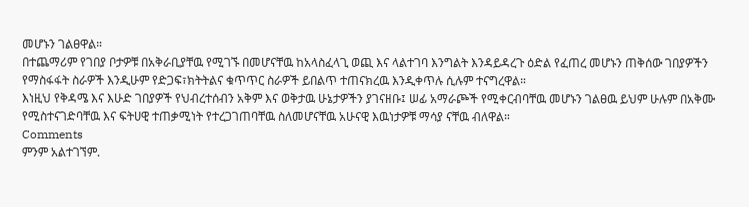መሆኑን ገልፀዋል።
በተጨማሪም የገበያ ቦታዎቹ በአቅራቢያቸዉ የሚገኙ በመሆናቸዉ ከአላስፈላጊ ወጪ እና ላልተገባ እንግልት እንዳይዳረጉ ዕድል የፈጠረ መሆኑን ጠቅሰው ገበያዎችን የማስፋፋት ስራዎች እንዲሁም የድጋፍ፣ክትትልና ቁጥጥር ስራዎች ይበልጥ ተጠናክረዉ እንዲቀጥሉ ሲሉም ተናግረዋል።
እነዚህ የቅዳሜ እና እሁድ ገበያዎች የህብረተሰብን አቅም እና ወቅታዉ ሁኔታዎችን ያገናዘቡ፤ ሠፊ አማራጮች የሚቀርብባቸዉ መሆኑን ገልፀዉ ይህም ሁሉም በአቅሙ የሚስተናገድባቸዉ እና ፍትሀዊ ተጠቃሚነት የተረጋገጠባቸዉ ስለመሆናቸዉ አሁናዊ እዉነታዎቹ ማሳያ ናቸዉ ብለዋል።
Comments
ምንም አልተገኘም.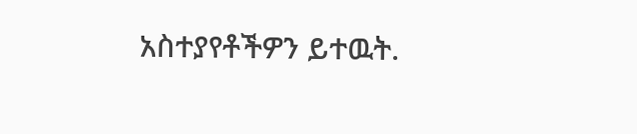አስተያየቶችዎን ይተዉት.